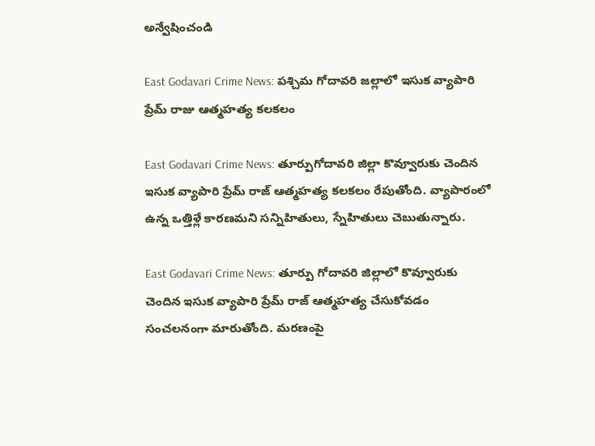అన్వేషించండి

East Godavari Crime News: పశ్చిమ గోదావరి జల్లాలో ఇసుక వ్యాపారి ప్రేమ్ రాజు ఆత్మహత్య కలకలం

East Godavari Crime News: తూర్పుగోదావరి జిల్లా కొవ్వూరుకు చెందిన ఇసుక వ్యాపారి ప్రేమ్ రాజ్ ఆత్మహత్య కలకలం రేపుతోంది. వ్యాపారంలో ఉన్న ఒత్తిళ్లే కారణమని సన్నిహితులు, స్నేహితులు చెబుతున్నారు.

East Godavari Crime News: తూర్పు గోదావరి జిల్లాలో కొవ్వూరుకు చెందిన ఇసుక వ్యాపారి ప్రేమ్ రాజ్ ఆత్మహత్య చేసుకోవడం సంచలనంగా మారుతోంది. మరణంపై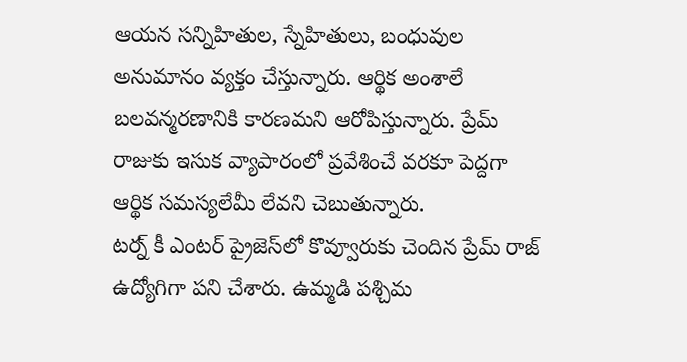ఆయన సన్నిహితుల, స్నేహితులు, బంధువుల అనుమానం వ్యక్తం చేస్తున్నారు. ఆర్థిక అంశాలే బలవన్మరణానికి కారణమని ఆరోపిస్తున్నారు. ప్రేమ్ రాజుకు ఇసుక వ్యాపారంలో ప్రవేశించే వరకూ పెద్దగా ఆర్థిక సమస్యలేమీ లేవని చెబుతున్నారు.
టర్న్ కీ ఎంటర్ ప్రైజెస్‌లో కొవ్వూరుకు చెందిన ప్రేమ్ రాజ్ ఉద్యోగిగా పని చేశారు. ఉమ్మడి పశ్చిమ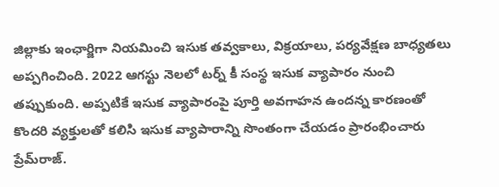జిల్లాకు ఇంఛార్జిగా నియమించి ఇసుక తవ్వకాలు, విక్రయాలు, పర్యవేక్షణ బాధ్యతలు అప్పగించింది. 2022 ఆగస్టు నెలలో టర్న్ కీ సంస్థ ఇసుక వ్యాపారం నుంచి తప్పుకుంది. అప్పటికే ఇసుక వ్యాపారంపై పూర్తి అవగాహన ఉందన్న కారణంతో కొందరి వ్యక్తులతో కలిసి ఇసుక వ్యాపారాన్ని సొంతంగా చేయడం ప్రారంభించారు ప్రేమ్‌రాజ్.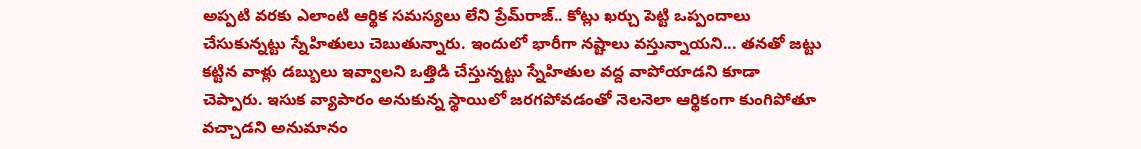అప్పటి వరకు ఎలాంటి ఆర్థిక సమస్యలు లేని ప్రేమ్‌రాజ్‌.. కోట్లు ఖర్చు పెట్టి ఒప్పందాలు చేసుకున్నట్టు స్నేహితులు చెబుతున్నారు. ఇందులో భారీగా నష్టాలు వస్తున్నాయని... తనతో జట్టు కట్టిన వాళ్లు డబ్బులు ఇవ్వాలని ఒత్తిడి చేస్తున్నట్టు స్నేహితుల వద్ద వాపోయాడని కూడా చెప్పారు. ఇసుక వ్యాపారం అనుకున్న స్థాయిలో జరగపోవడంతో నెలనెలా ఆర్థికంగా కుంగిపోతూ వచ్చాడని అనుమానం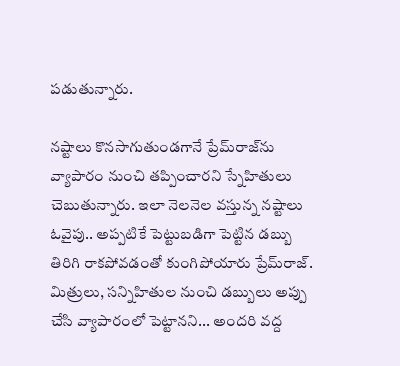పడుతున్నారు.

నష్టాలు కొనసాగుతుండగానే ప్రేమ్‌రాజ్‌ను వ్యాపారం నుంచి తప్పించారని స్నేహితులు చెబుతున్నారు. ఇలా నెలనెల వస్తున్న నష్టాలు ఓవైపు.. అప్పటికే పెట్టుబడిగా పెట్టిన డబ్బు తిరిగి రాకపోవడంతో కుంగిపోయారు ప్రేమ్‌రాజ్. మిత్రులు, సన్నిహితుల నుంచి డబ్బులు అప్పు చేసి వ్యాపారంలో పెట్టానని... అందరి వద్ద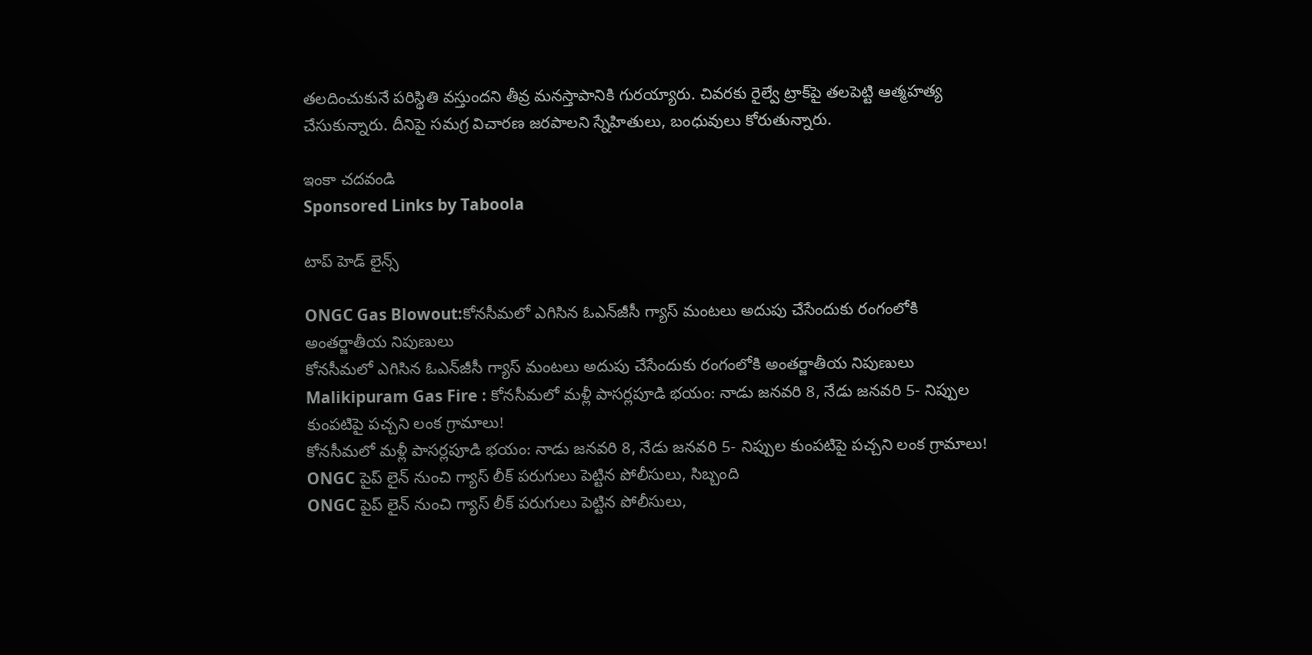తలదించుకునే పరిస్థితి వస్తుందని తీవ్ర మనస్తాపానికి గురయ్యారు. చివరకు రైల్వే ట్రాక్‌పై తలపెట్టి ఆత్మహత్య చేసుకున్నారు. దీనిపై సమగ్ర విచారణ జరపాలని స్నేహితులు, బంధువులు కోరుతున్నారు.

ఇంకా చదవండి
Sponsored Links by Taboola

టాప్ హెడ్ లైన్స్

ONGC Gas Blowout:కోనసీమలో ఎగిసిన ఓఎన్‌జీసీ గ్యాస్‌ మంటలు అదుపు చేసేందుకు రంగంలోకి అంతర్జాతీయ నిపుణులు
కోనసీమలో ఎగిసిన ఓఎన్‌జీసీ గ్యాస్‌ మంటలు అదుపు చేసేందుకు రంగంలోకి అంతర్జాతీయ నిపుణులు
Malikipuram Gas Fire : కోనసీమలో మళ్లీ పాసర్లపూడి భయం: నాడు జనవరి 8, నేడు జనవరి 5- నిప్పుల కుంపటిపై పచ్చని లంక గ్రామాలు!
కోనసీమలో మళ్లీ పాసర్లపూడి భయం: నాడు జనవరి 8, నేడు జనవరి 5- నిప్పుల కుంపటిపై పచ్చని లంక గ్రామాలు!
ONGC పైప్ లైన్ నుంచి గ్యాస్ లీక్ పరుగులు పెట్టిన పోలీసులు, సిబ్బంది
ONGC పైప్ లైన్ నుంచి గ్యాస్ లీక్ పరుగులు పెట్టిన పోలీసులు,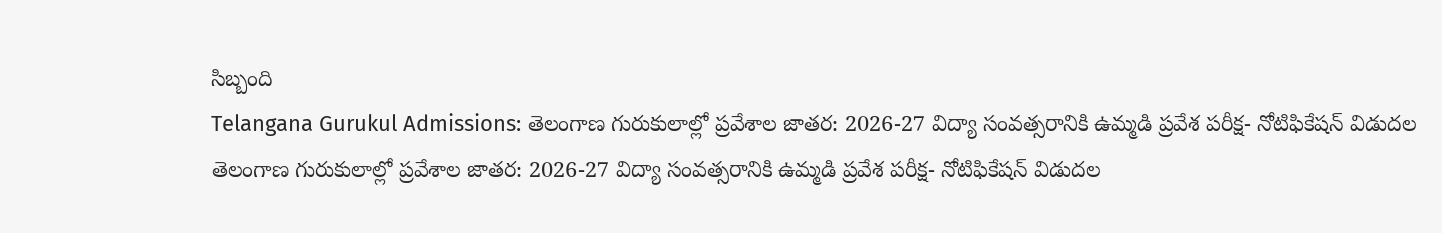సిబ్బంది
Telangana Gurukul Admissions: తెలంగాణ గురుకులాల్లో ప్రవేశాల జాతర: 2026-27 విద్యా సంవత్సరానికి ఉమ్మడి ప్రవేశ పరీక్ష- నోటిఫికేషన్ విడుదల
తెలంగాణ గురుకులాల్లో ప్రవేశాల జాతర: 2026-27 విద్యా సంవత్సరానికి ఉమ్మడి ప్రవేశ పరీక్ష- నోటిఫికేషన్ విడుదల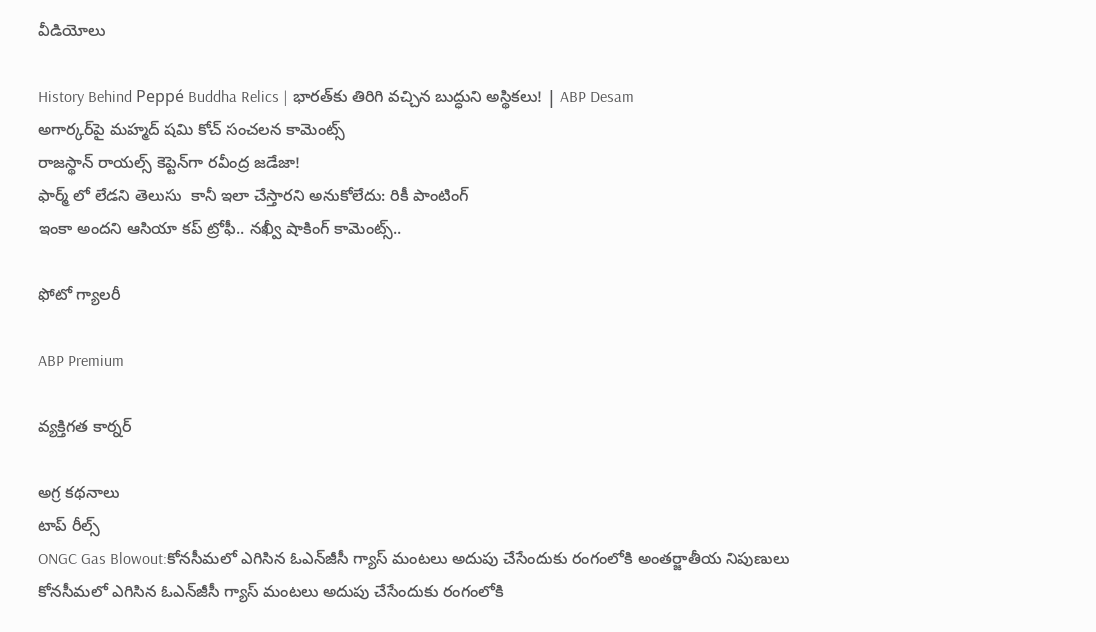వీడియోలు

History Behind Peppé Buddha Relics | భారత్‌కు తిరిగి వచ్చిన బుద్ధుని అస్థికలు! | ABP Desam
అగార్కర్‌పై మహ్మద్ షమి కోచ్ సంచలన కామెంట్స్
రాజస్థాన్ రాయల్స్ కెప్టెన్‌గా రవీంద్ర జడేజా!
ఫార్మ్ లో లేడని తెలుసు  కానీ ఇలా చేస్తారని అనుకోలేదు: రికీ పాంటింగ్
ఇంకా అందని ఆసియా కప్ ట్రోఫీ.. నఖ్వీ షాకింగ్ కామెంట్స్..

ఫోటో గ్యాలరీ

ABP Premium

వ్యక్తిగత కార్నర్

అగ్ర కథనాలు
టాప్ రీల్స్
ONGC Gas Blowout:కోనసీమలో ఎగిసిన ఓఎన్‌జీసీ గ్యాస్‌ మంటలు అదుపు చేసేందుకు రంగంలోకి అంతర్జాతీయ నిపుణులు
కోనసీమలో ఎగిసిన ఓఎన్‌జీసీ గ్యాస్‌ మంటలు అదుపు చేసేందుకు రంగంలోకి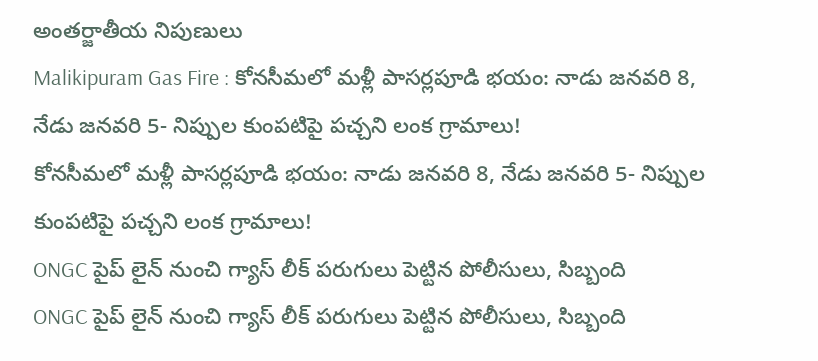అంతర్జాతీయ నిపుణులు
Malikipuram Gas Fire : కోనసీమలో మళ్లీ పాసర్లపూడి భయం: నాడు జనవరి 8, నేడు జనవరి 5- నిప్పుల కుంపటిపై పచ్చని లంక గ్రామాలు!
కోనసీమలో మళ్లీ పాసర్లపూడి భయం: నాడు జనవరి 8, నేడు జనవరి 5- నిప్పుల కుంపటిపై పచ్చని లంక గ్రామాలు!
ONGC పైప్ లైన్ నుంచి గ్యాస్ లీక్ పరుగులు పెట్టిన పోలీసులు, సిబ్బంది
ONGC పైప్ లైన్ నుంచి గ్యాస్ లీక్ పరుగులు పెట్టిన పోలీసులు, సిబ్బంది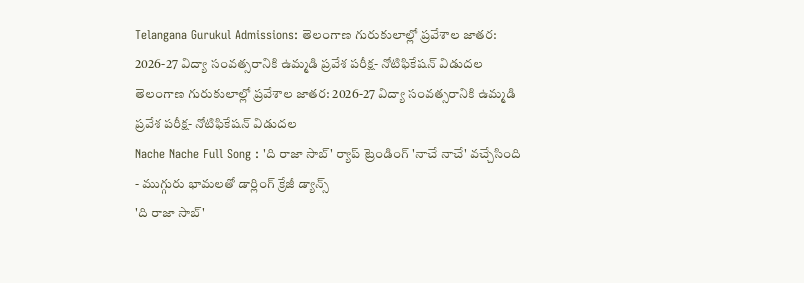Telangana Gurukul Admissions: తెలంగాణ గురుకులాల్లో ప్రవేశాల జాతర: 2026-27 విద్యా సంవత్సరానికి ఉమ్మడి ప్రవేశ పరీక్ష- నోటిఫికేషన్ విడుదల
తెలంగాణ గురుకులాల్లో ప్రవేశాల జాతర: 2026-27 విద్యా సంవత్సరానికి ఉమ్మడి ప్రవేశ పరీక్ష- నోటిఫికేషన్ విడుదల
Nache Nache Full Song : 'ది రాజా సాబ్' ర్యాప్ ట్రెండింగ్ 'నాచే నాచే' వచ్చేసింది - ముగ్గురు భామలతో డార్లింగ్ క్రేజీ డ్యాన్స్
'ది రాజా సాబ్'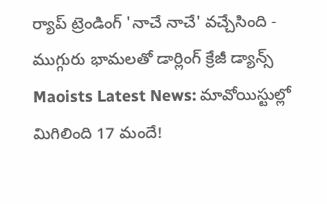ర్యాప్ ట్రెండింగ్ 'నాచే నాచే' వచ్చేసింది - ముగ్గురు భామలతో డార్లింగ్ క్రేజీ డ్యాన్స్
Maoists Latest News: మావోయిస్టుల్లో మిగిలింది 17 మందే!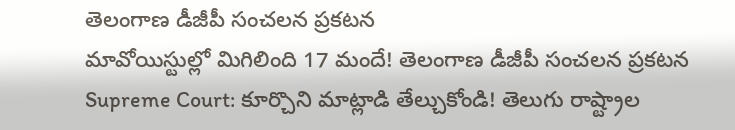తెలంగాణ డీజీపీ సంచలన ప్రకటన
మావోయిస్టుల్లో మిగిలింది 17 మందే! తెలంగాణ డీజీపీ సంచలన ప్రకటన
Supreme Court: కూర్చొని మాట్లాడి తేల్చుకోండి! తెలుగు రాష్ట్రాల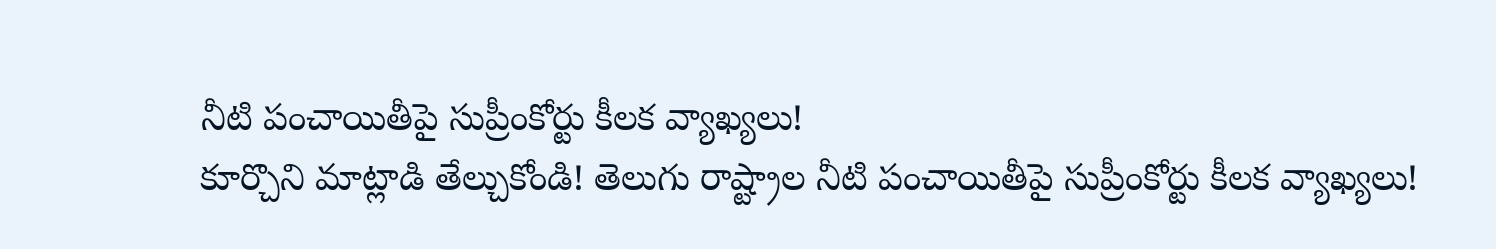నీటి పంచాయితీపై సుప్రీంకోర్టు కీలక వ్యాఖ్యలు!
కూర్చొని మాట్లాడి తేల్చుకోండి! తెలుగు రాష్ట్రాల నీటి పంచాయితీపై సుప్రీంకోర్టు కీలక వ్యాఖ్యలు!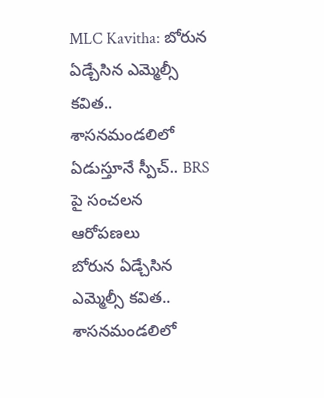MLC Kavitha: బోరున ఏడ్చేసిన ఎమ్మెల్సీ కవిత.. శాసనమండలిలో ఏడుస్తూనే స్పీచ్.. BRS పై సంచలన ఆరోపణలు
బోరున ఏడ్చేసిన ఎమ్మెల్సీ కవిత.. శాసనమండలిలో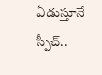ఏడుస్తూనే స్పీచ్..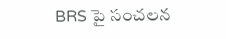BRS పై సంచలన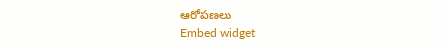ఆరోపణలు
Embed widget